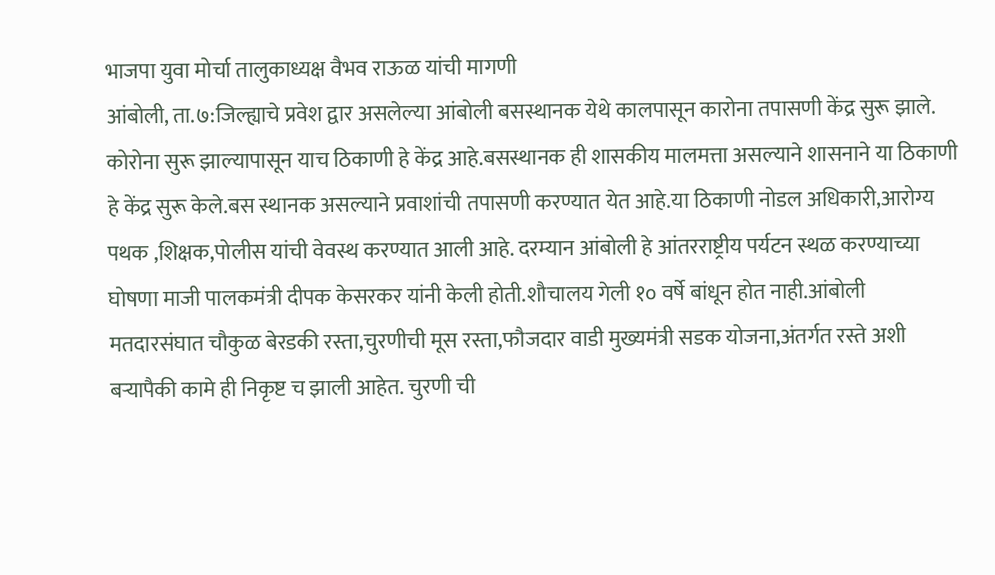भाजपा युवा मोर्चा तालुकाध्यक्ष वैभव राऊळ यांची मागणी
आंबोली, ता.७:जिल्ह्याचे प्रवेश द्वार असलेल्या आंबोली बसस्थानक येथे कालपासून कारोना तपासणी केंद्र सुरू झाले. कोरोना सुरू झाल्यापासून याच ठिकाणी हे केंद्र आहे.बसस्थानक ही शासकीय मालमत्ता असल्याने शासनाने या ठिकाणी हे केंद्र सुरू केले.बस स्थानक असल्याने प्रवाशांची तपासणी करण्यात येत आहे.या ठिकाणी नोडल अधिकारी,आरोग्य पथक ,शिक्षक,पोलीस यांची वेवस्थ करण्यात आली आहे. दरम्यान आंबोली हे आंतरराष्ट्रीय पर्यटन स्थळ करण्याच्या घोषणा माजी पालकमंत्री दीपक केसरकर यांनी केली होती.शौचालय गेली १० वर्षे बांधून होत नाही.आंबोली मतदारसंघात चौकुळ बेरडकी रस्ता,चुरणीची मूस रस्ता,फौजदार वाडी मुख्यमंत्री सडक योजना,अंतर्गत रस्ते अशी बऱ्यापैकी कामे ही निकृष्ट च झाली आहेत. चुरणी ची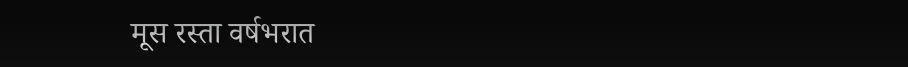मूस रस्ता वर्षभरात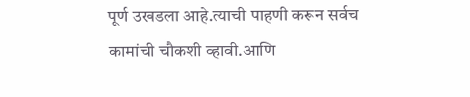पूर्ण उखडला आहे.त्याची पाहणी करून सर्वच कामांची चौकशी व्हावी.आणि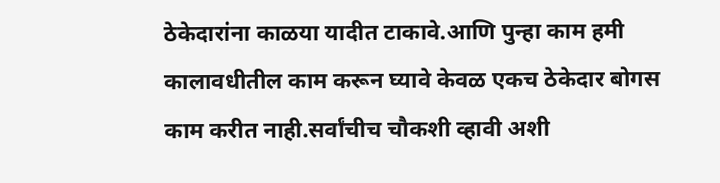ठेकेदारांना काळया यादीत टाकावे.आणि पुन्हा काम हमी कालावधीतील काम करून घ्यावे केवळ एकच ठेकेदार बोगस काम करीत नाही.सर्वांचीच चौकशी व्हावी अशी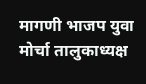मागणी भाजप युवा मोर्चा तालुकाध्यक्ष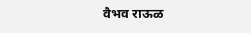वैभव राऊळ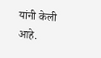यांनी केली आहे.